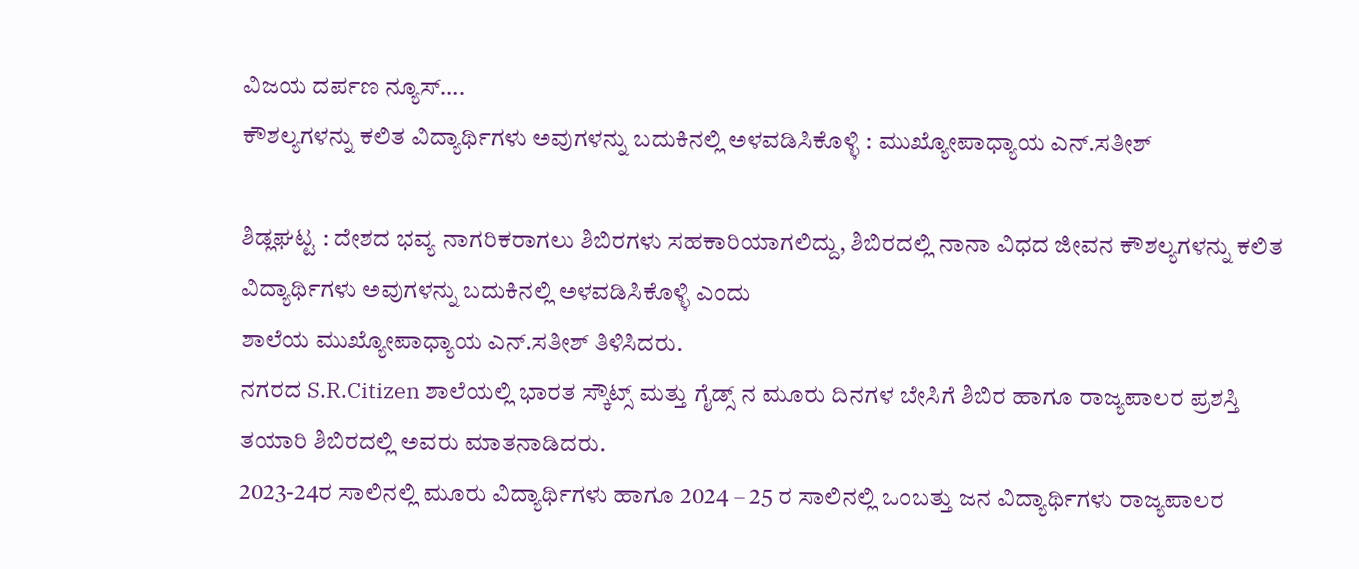ವಿಜಯ ದರ್ಪಣ ನ್ಯೂಸ್….
ಕೌಶಲ್ಯಗಳನ್ನು ಕಲಿತ ವಿದ್ಯಾರ್ಥಿಗಳು ಅವುಗಳನ್ನು ಬದುಕಿನಲ್ಲಿ ಅಳವಡಿಸಿಕೊಳ್ಳಿ : ಮುಖ್ಯೋಪಾಧ್ಯಾಯ ಎನ್.ಸತೀಶ್

ಶಿಡ್ಲಘಟ್ಟ : ದೇಶದ ಭವ್ಯ ನಾಗರಿಕರಾಗಲು ಶಿಬಿರಗಳು ಸಹಕಾರಿಯಾಗಲಿದ್ದು, ಶಿಬಿರದಲ್ಲಿ ನಾನಾ ವಿಧದ ಜೀವನ ಕೌಶಲ್ಯಗಳನ್ನು ಕಲಿತ ವಿದ್ಯಾರ್ಥಿಗಳು ಅವುಗಳನ್ನು ಬದುಕಿನಲ್ಲಿ ಅಳವಡಿಸಿಕೊಳ್ಳಿ ಎಂದು
ಶಾಲೆಯ ಮುಖ್ಯೋಪಾಧ್ಯಾಯ ಎನ್.ಸತೀಶ್ ತಿಳಿಸಿದರು.
ನಗರದ S.R.Citizen ಶಾಲೆಯಲ್ಲಿ ಭಾರತ ಸ್ಕೌಟ್ಸ್ ಮತ್ತು ಗೈಡ್ಸ್ ನ ಮೂರು ದಿನಗಳ ಬೇಸಿಗೆ ಶಿಬಿರ ಹಾಗೂ ರಾಜ್ಯಪಾಲರ ಪ್ರಶಸ್ತಿ ತಯಾರಿ ಶಿಬಿರದಲ್ಲಿ ಅವರು ಮಾತನಾಡಿದರು.
2023-24ರ ಸಾಲಿನಲ್ಲಿ ಮೂರು ವಿದ್ಯಾರ್ಥಿಗಳು ಹಾಗೂ 2024 – 25 ರ ಸಾಲಿನಲ್ಲಿ ಒಂಬತ್ತು ಜನ ವಿದ್ಯಾರ್ಥಿಗಳು ರಾಜ್ಯಪಾಲರ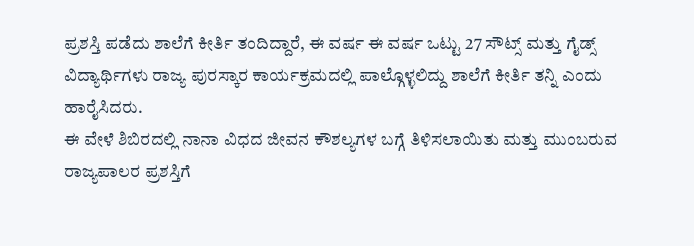ಪ್ರಶಸ್ತಿ ಪಡೆದು ಶಾಲೆಗೆ ಕೀರ್ತಿ ತಂದಿದ್ದಾರೆ, ಈ ವರ್ಷ ಈ ವರ್ಷ ಒಟ್ಟು 27 ಸೌಟ್ಸ್ ಮತ್ತು ಗೈಡ್ಸ್ ವಿದ್ಯಾರ್ಥಿಗಳು ರಾಜ್ಯ ಪುರಸ್ಕಾರ ಕಾರ್ಯಕ್ರಮದಲ್ಲಿ ಪಾಲ್ಗೊಳ್ಳಲಿದ್ದು ಶಾಲೆಗೆ ಕೀರ್ತಿ ತನ್ನಿ ಎಂದು ಹಾರೈಸಿದರು.
ಈ ವೇಳೆ ಶಿಬಿರದಲ್ಲಿ ನಾನಾ ವಿಧದ ಜೀವನ ಕೌಶಲ್ಯಗಳ ಬಗ್ಗೆ ತಿಳಿಸಲಾಯಿತು ಮತ್ತು ಮುಂಬರುವ ರಾಜ್ಯಪಾಲರ ಪ್ರಶಸ್ತಿಗೆ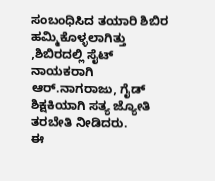ಸಂಬಂಧಿಸಿದ ತಯಾರಿ ಶಿಬಿರ ಹಮ್ಮಿಕೊಳ್ಳಲಾಗಿತ್ತು ,ಶಿಬಿರದಲ್ಲಿ ಸೈಟ್ ನಾಯಕರಾಗಿ ಆರ್.ನಾಗರಾಜು, ಗೈಡ್ ಶಿಕ್ಷಕಿಯಾಗಿ ಸತ್ಯ ಜ್ಯೋತಿ ತರಬೇತಿ ನೀಡಿದರು.
ಈ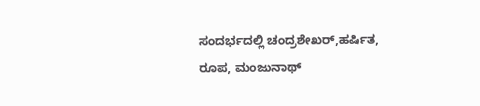ಸಂದರ್ಭದಲ್ಲಿ ಚಂದ್ರಶೇಖರ್,ಹರ್ಷಿತ, ರೂಪ, ಮಂಜುನಾಥ್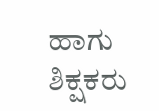ಹಾಗು ಶಿಕ್ಷಕರು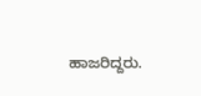ಹಾಜರಿದ್ದರು.